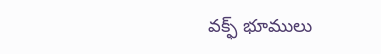వక్ఫ్‌ భూములు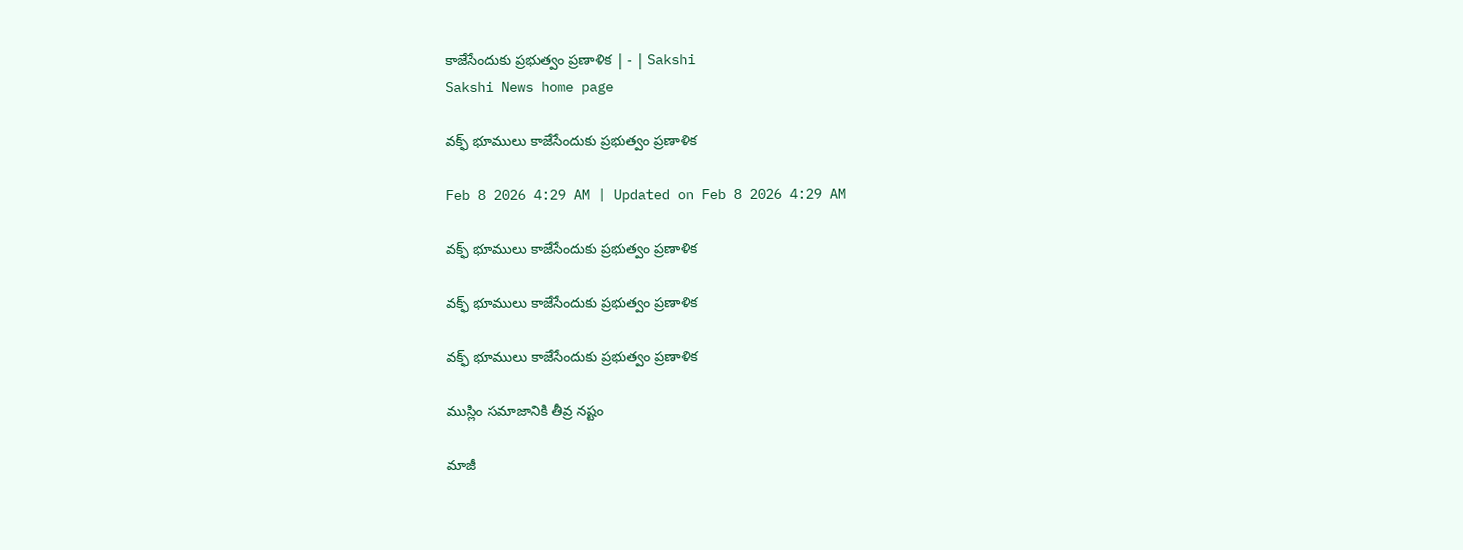కాజేసేందుకు ప్రభుత్వం ప్రణాళిక | - | Sakshi
Sakshi News home page

వక్ఫ్‌ భూములు కాజేసేందుకు ప్రభుత్వం ప్రణాళిక

Feb 8 2026 4:29 AM | Updated on Feb 8 2026 4:29 AM

వక్ఫ్‌ భూములు కాజేసేందుకు ప్రభుత్వం ప్రణాళిక

వక్ఫ్‌ భూములు కాజేసేందుకు ప్రభుత్వం ప్రణాళిక

వక్ఫ్‌ భూములు కాజేసేందుకు ప్రభుత్వం ప్రణాళిక

ముస్లిం సమాజానికి తీవ్ర నష్టం

మాజీ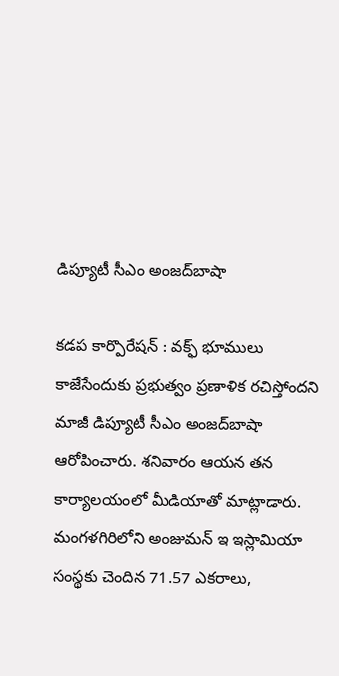డిప్యూటీ సీఎం అంజద్‌బాషా

కడప కార్పొరేషన్‌ : వక్ఫ్‌ భూములు కాజేసేందుకు ప్రభుత్వం ప్రణాళిక రచిస్తోందని మాజీ డిప్యూటీ సీఎం అంజద్‌బాషా ఆరోపించారు. శనివారం ఆయన తన కార్యాలయంలో మీడియాతో మాట్లాడారు. మంగళగిరిలోని అంజుమన్‌ ఇ ఇస్లామియా సంస్థకు చెందిన 71.57 ఎకరాలు,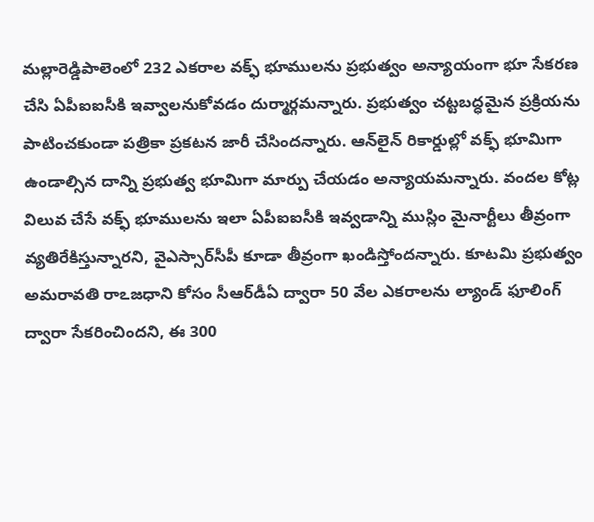మల్లారెడ్డిపాలెంలో 232 ఎకరాల వక్ఫ్‌ భూములను ప్రభుత్వం అన్యాయంగా భూ సేకరణ చేసి ఏపీఐఐసీకి ఇవ్వాలనుకోవడం దుర్మార్గమన్నారు. ప్రభుత్వం చట్టబద్ధమైన ప్రక్రియను పాటించకుండా పత్రికా ప్రకటన జారీ చేసిందన్నారు. ఆన్‌లైన్‌ రికార్డుల్లో వక్ఫ్‌ భూమిగా ఉండాల్సిన దాన్ని ప్రభుత్వ భూమిగా మార్పు చేయడం అన్యాయమన్నారు. వందల కోట్ల విలువ చేసే వక్ఫ్‌ భూములను ఇలా ఏపీఐఐసీకి ఇవ్వడాన్ని ముస్లిం మైనార్టీలు తీవ్రంగా వ్యతిరేకిస్తున్నారని, వైఎస్సార్‌సీపీ కూడా తీవ్రంగా ఖండిస్తోందన్నారు. కూటమి ప్రభుత్వం అమరావతి రాఽజధాని కోసం సీఆర్‌డీఏ ద్వారా 50 వేల ఎకరాలను ల్యాండ్‌ ఫూలింగ్‌ ద్వారా సేకరించిందని, ఈ 300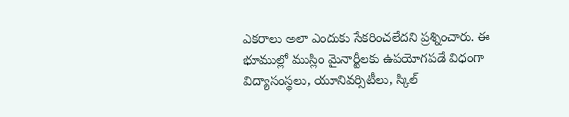ఎకరాలు అలా ఎందుకు సేకరించలేదని ప్రశ్నించారు. ఈ భూముల్లో ముస్లిం మైనార్టీలకు ఉపయోగపడే విధంగా విద్యాసంస్థలు, యూనివర్సిటీలు, స్కిల్‌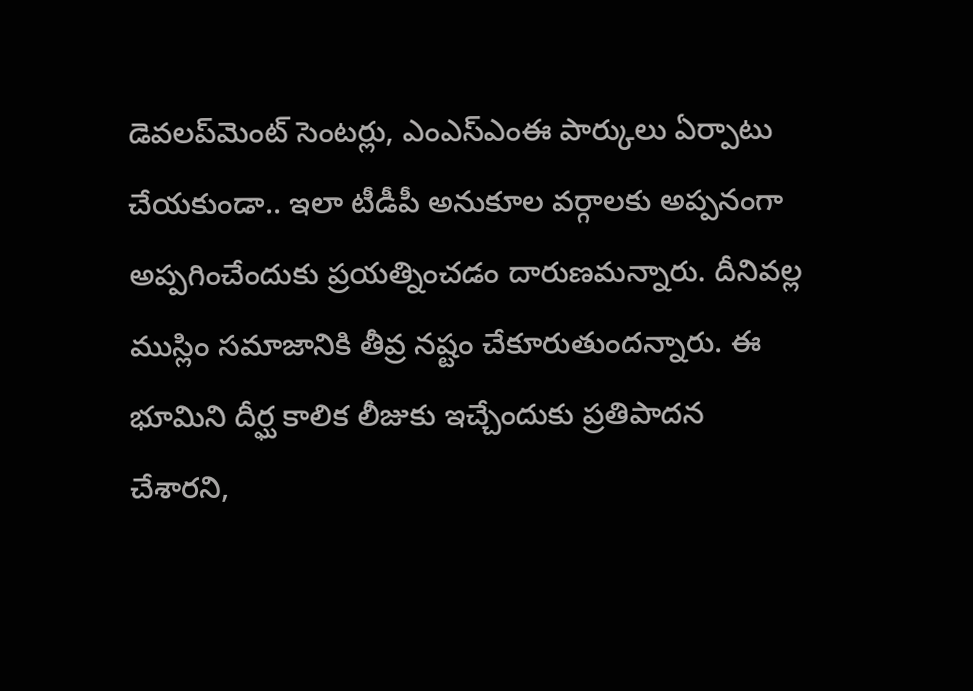డెవలప్‌మెంట్‌ సెంటర్లు, ఎంఎస్‌ఎంఈ పార్కులు ఏర్పాటు చేయకుండా.. ఇలా టీడీపీ అనుకూల వర్గాలకు అప్పనంగా అప్పగించేందుకు ప్రయత్నించడం దారుణమన్నారు. దీనివల్ల ముస్లిం సమాజానికి తీవ్ర నష్టం చేకూరుతుందన్నారు. ఈ భూమిని దీర్ఘ కాలిక లీజుకు ఇచ్చేందుకు ప్రతిపాదన చేశారని,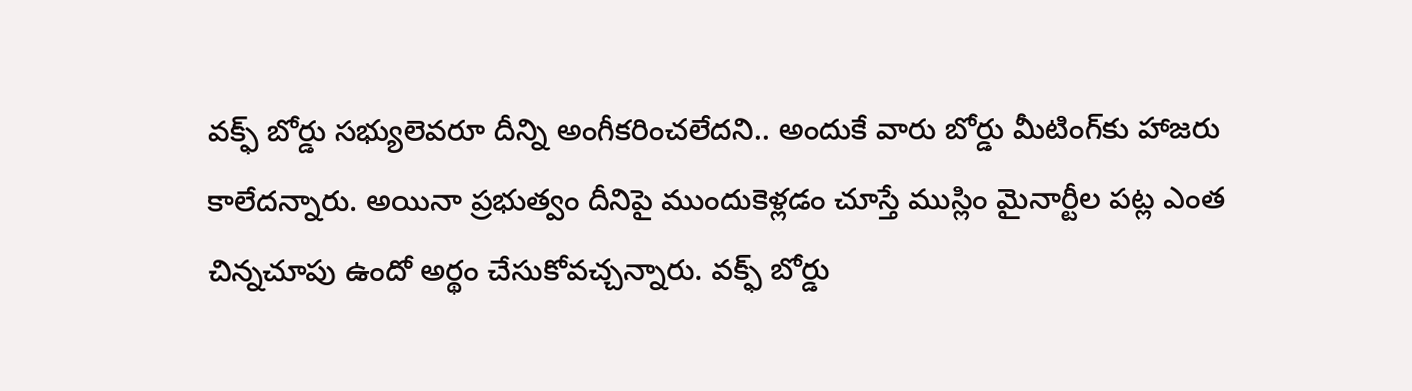వక్ఫ్‌ బోర్డు సభ్యులెవరూ దీన్ని అంగీకరించలేదని.. అందుకే వారు బోర్డు మీటింగ్‌కు హాజరు కాలేదన్నారు. అయినా ప్రభుత్వం దీనిపై ముందుకెళ్లడం చూస్తే ముస్లిం మైనార్టీల పట్ల ఎంత చిన్నచూపు ఉందో అర్థం చేసుకోవచ్చన్నారు. వక్ఫ్‌ బోర్డు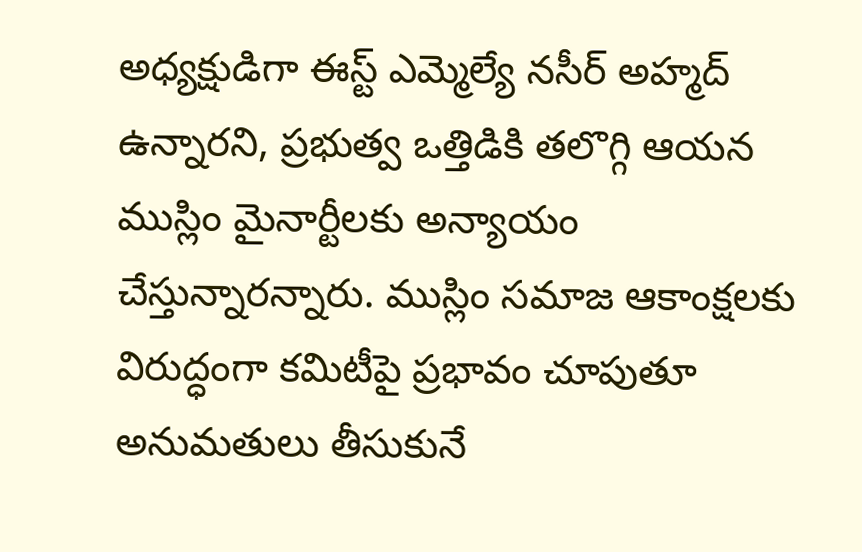అధ్యక్షుడిగా ఈస్ట్‌ ఎమ్మెల్యే నసీర్‌ అహ్మద్‌ ఉన్నారని, ప్రభుత్వ ఒత్తిడికి తలొగ్గి ఆయన ముస్లిం మైనార్టీలకు అన్యాయం చేస్తున్నారన్నారు. ముస్లిం సమాజ ఆకాంక్షలకు విరుద్ధంగా కమిటీపై ప్రభావం చూపుతూ అనుమతులు తీసుకునే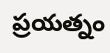ప్రయత్నం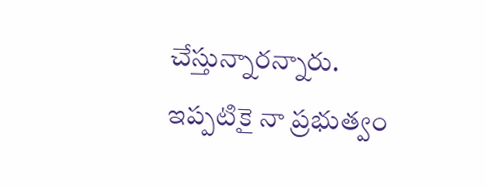చేస్తున్నారన్నారు. ఇప్పటికై నా ప్రభుత్వం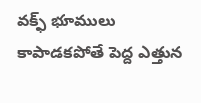వక్ఫ్‌ భూములు కాపాడకపోతే పెద్ద ఎత్తున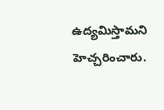ఉద్యమిస్తామని హెచ్చరించారు.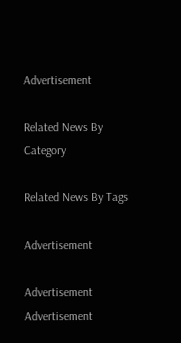Advertisement

Related News By Category

Related News By Tags

Advertisement

Advertisement
Advertisement